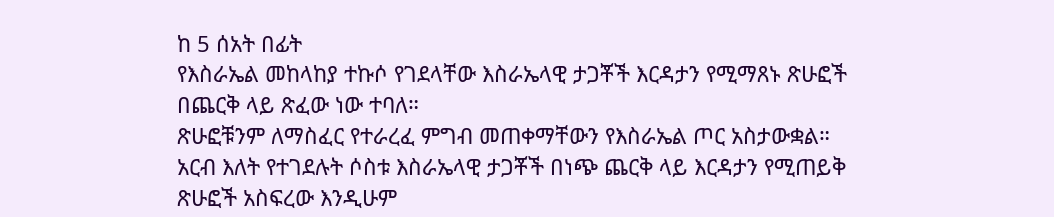ከ 5 ሰአት በፊት
የእስራኤል መከላከያ ተኩሶ የገደላቸው እስራኤላዊ ታጋቾች እርዳታን የሚማጸኑ ጽሁፎች በጨርቅ ላይ ጽፈው ነው ተባለ።
ጽሁፎቹንም ለማስፈር የተራረፈ ምግብ መጠቀማቸውን የእስራኤል ጦር አስታውቋል።
አርብ እለት የተገደሉት ሶስቱ እስራኤላዊ ታጋቾች በነጭ ጨርቅ ላይ እርዳታን የሚጠይቅ ጽሁፎች አስፍረው እንዲሁም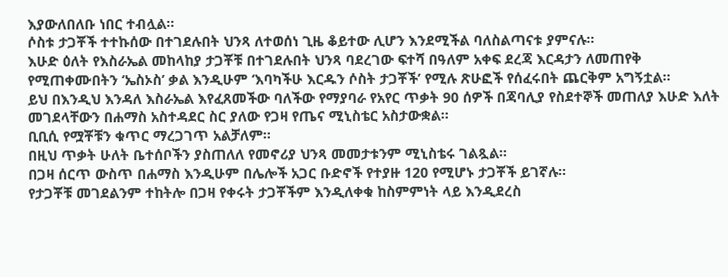እያውለበለቡ ነበር ተብሏል።
ሶስቱ ታጋቾች ተተኩሰው በተገደሉበት ህንጻ ለተወሰነ ጊዜ ቆይተው ሊሆን እንደሚችል ባለስልጣናቱ ያምናሉ።
እሁድ ዕለት የእስራኤል መከላከያ ታጋቾቹ በተገደሉበት ህንጻ ባደረገው ፍተሻ በዓለም አቀፍ ደረጃ እርዳታን ለመጠየቅ የሚጠቀሙበትን ‘ኤስኦስ’ ቃል እንዲሁም ‘እባካችሁ እርዱን ሶስት ታጋቾች’ የሚሉ ጽሁፎች የሰፈሩበት ጨርቅም አግኝቷል።
ይህ በእንዲህ እንዳለ እስራኤል እየፈጸመችው ባለችው የማያባራ የአየር ጥቃት 90 ሰዎች በጃባሊያ የስደተኞች መጠለያ እሁድ እለት መገደላቸውን በሐማስ አስተዳደር ስር ያለው የጋዛ የጤና ሚኒስቴር አስታውቋል።
ቢቢሲ የሟቾቹን ቁጥር ማረጋገጥ አልቻለም።
በዚህ ጥቃት ሁለት ቤተሰቦችን ያስጠለለ የመኖሪያ ህንጻ መመታቱንም ሚኒስቴሩ ገልጿል።
በጋዛ ሰርጥ ውስጥ በሐማስ እንዲሁም በሌሎች አጋር ቡድኖች የተያዙ 120 የሚሆኑ ታጋቾች ይገኛሉ።
የታጋቾቹ መገደልንም ተከትሎ በጋዛ የቀሩት ታጋቾችም እንዲለቀቁ ከስምምነት ላይ እንዲደረስ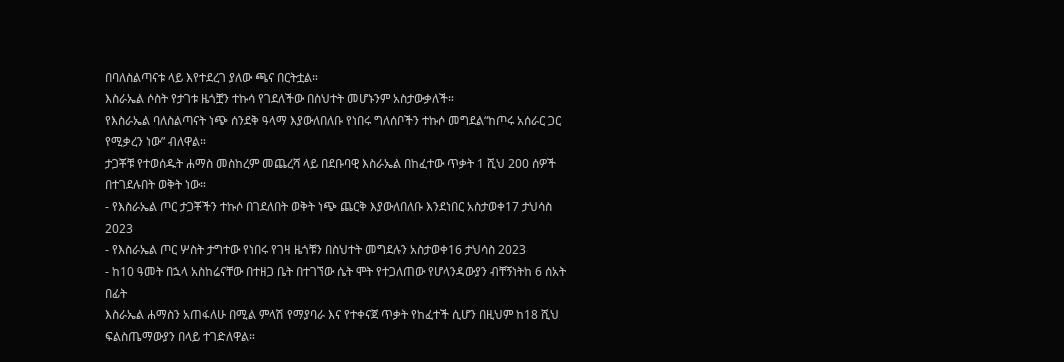በባለስልጣናቱ ላይ እየተደረገ ያለው ጫና በርትቷል።
እስራኤል ሶስት የታገቱ ዜጎቿን ተኩሳ የገደለችው በስህተት መሆኑንም አስታውቃለች።
የእስራኤል ባለስልጣናት ነጭ ሰንደቅ ዓላማ እያውለበለቡ የነበሩ ግለሰቦችን ተኩሶ መግደል“ከጦሩ አሰራር ጋር የሚቃረን ነው” ብለዋል።
ታጋቾቹ የተወሰዱት ሐማስ መስከረም መጨረሻ ላይ በደቡባዊ እስራኤል በከፈተው ጥቃት 1 ሺህ 200 ሰዎች በተገደሉበት ወቅት ነው።
- የእስራኤል ጦር ታጋቾችን ተኩሶ በገደለበት ወቅት ነጭ ጨርቅ እያውለበለቡ እንደነበር አስታወቀ17 ታህሳስ 2023
- የእስራኤል ጦር ሦስት ታግተው የነበሩ የገዛ ዜጎቹን በስህተት መግደሉን አስታወቀ16 ታህሳስ 2023
- ከ10 ዓመት በኋላ አስከሬናቸው በተዘጋ ቤት በተገኘው ሴት ሞት የተጋለጠው የሆላንዳውያን ብቸኝነትከ 6 ሰአት በፊት
እስራኤል ሐማስን አጠፋለሁ በሚል ምላሽ የማያባራ እና የተቀናጀ ጥቃት የከፈተች ሲሆን በዚህም ከ18 ሺህ ፍልስጤማውያን በላይ ተገድለዋል።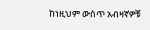ከነዚህም ውስጥ አብዛኛዎቹ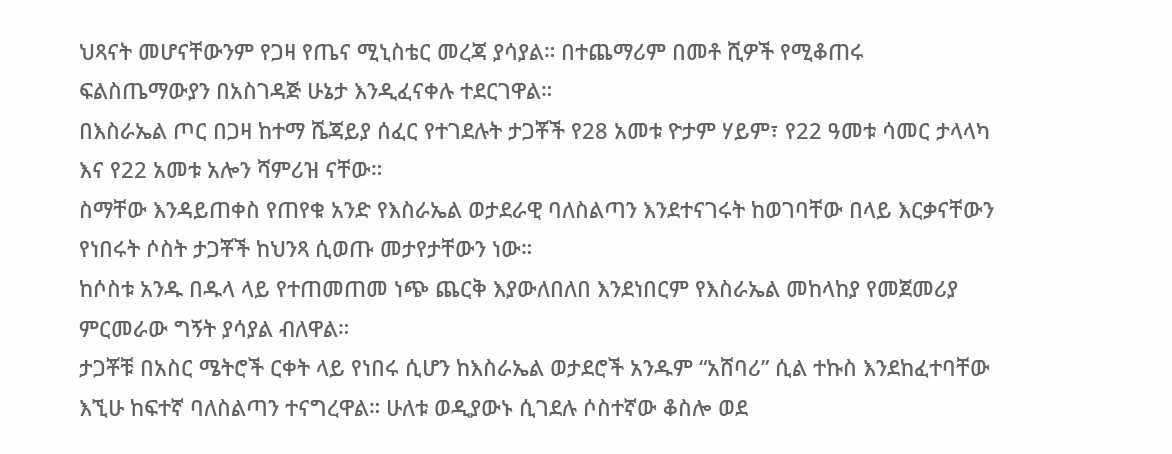ህጻናት መሆናቸውንም የጋዛ የጤና ሚኒስቴር መረጃ ያሳያል። በተጨማሪም በመቶ ሺዎች የሚቆጠሩ ፍልስጤማውያን በአስገዳጅ ሁኔታ እንዲፈናቀሉ ተደርገዋል።
በእስራኤል ጦር በጋዛ ከተማ ሼጃይያ ሰፈር የተገደሉት ታጋቾች የ28 አመቱ ዮታም ሃይም፣ የ22 ዓመቱ ሳመር ታላላካ እና የ22 አመቱ አሎን ሻምሪዝ ናቸው።
ስማቸው እንዳይጠቀስ የጠየቁ አንድ የእስራኤል ወታደራዊ ባለስልጣን እንደተናገሩት ከወገባቸው በላይ እርቃናቸውን የነበሩት ሶስት ታጋቾች ከህንጻ ሲወጡ መታየታቸውን ነው።
ከሶስቱ አንዱ በዱላ ላይ የተጠመጠመ ነጭ ጨርቅ እያውለበለበ እንደነበርም የእስራኤል መከላከያ የመጀመሪያ ምርመራው ግኝት ያሳያል ብለዋል።
ታጋቾቹ በአስር ሜትሮች ርቀት ላይ የነበሩ ሲሆን ከእስራኤል ወታደሮች አንዱም “አሸባሪ” ሲል ተኩስ እንደከፈተባቸው እኚሁ ከፍተኛ ባለስልጣን ተናግረዋል። ሁለቱ ወዲያውኑ ሲገደሉ ሶስተኛው ቆስሎ ወደ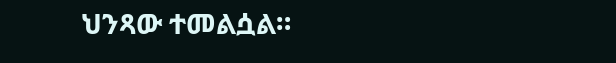ህንጻው ተመልሷል።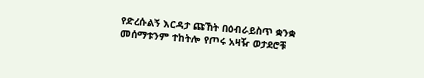የድረሱልኝ እርዳታ ጩኸት በዕብራይስጥ ቋንቋ መሰማቱንም ተከትሎ የጦሩ አዛዥ ወታደሮቹ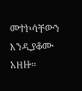መተኮሳቸውን እንዲያቆሙ አዘዙ።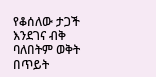የቆሰለው ታጋች እንደገና ብቅ ባለበትም ወቅት በጥይት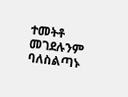ተመትቶ መገደሉንም ባለስልጣኑ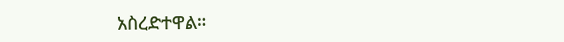አስረድተዋል።